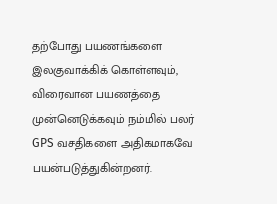தற்போது பயணங்களை இலகுவாக்கிக் கொள்ளவும், விரைவான பயணத்தை முன்னெடுக்கவும் நம்மில் பலர் GPS வசதிகளை அதிகமாகவே பயன்படுத்துகின்றனர்.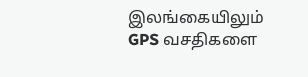இலங்கையிலும் GPS வசதிகளை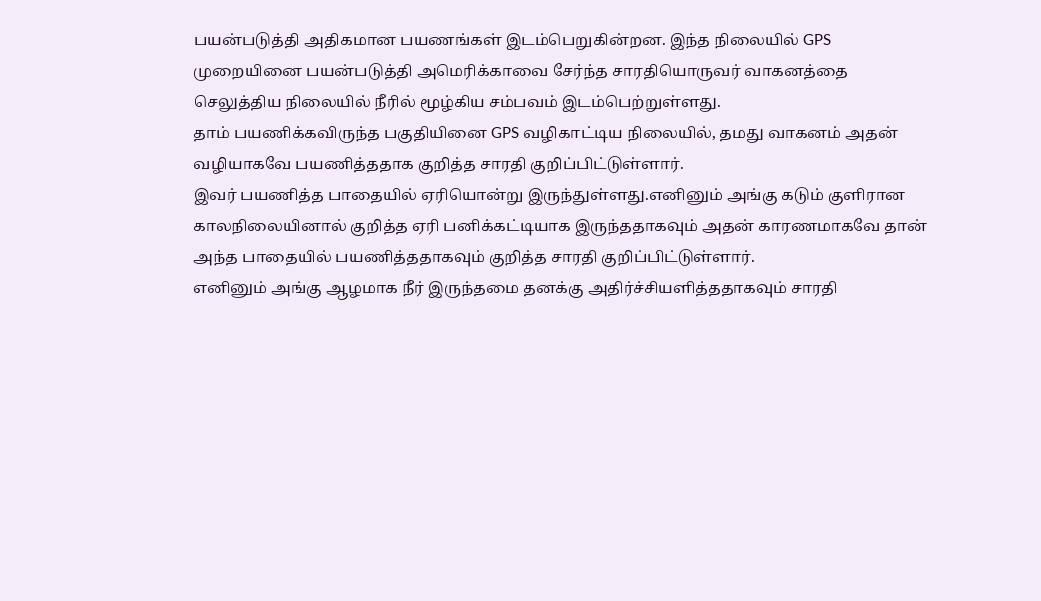பயன்படுத்தி அதிகமான பயணங்கள் இடம்பெறுகின்றன. இந்த நிலையில் GPS முறையினை பயன்படுத்தி அமெரிக்காவை சேர்ந்த சாரதியொருவர் வாகனத்தை செலுத்திய நிலையில் நீரில் மூழ்கிய சம்பவம் இடம்பெற்றுள்ளது.
தாம் பயணிக்கவிருந்த பகுதியினை GPS வழிகாட்டிய நிலையில், தமது வாகனம் அதன் வழியாகவே பயணித்ததாக குறித்த சாரதி குறிப்பிட்டுள்ளார்.
இவர் பயணித்த பாதையில் ஏரியொன்று இருந்துள்ளது.எனினும் அங்கு கடும் குளிரான காலநிலையினால் குறித்த ஏரி பனிக்கட்டியாக இருந்ததாகவும் அதன் காரணமாகவே தான் அந்த பாதையில் பயணித்ததாகவும் குறித்த சாரதி குறிப்பிட்டுள்ளார்.
எனினும் அங்கு ஆழமாக நீர் இருந்தமை தனக்கு அதிர்ச்சியளித்ததாகவும் சாரதி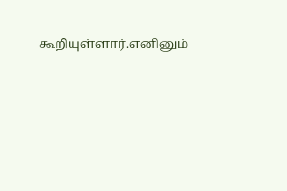கூறியுள்ளார்.எனினும்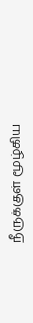நீருக்குள் மூழ்கிய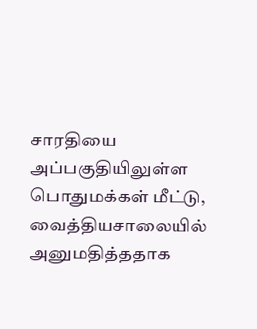சாரதியை அப்பகுதியிலுள்ள பொதுமக்கள் மீட்டு, வைத்தியசாலையில் அனுமதித்ததாக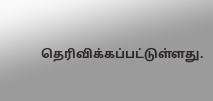தெரிவிக்கப்பட்டுள்ளது.